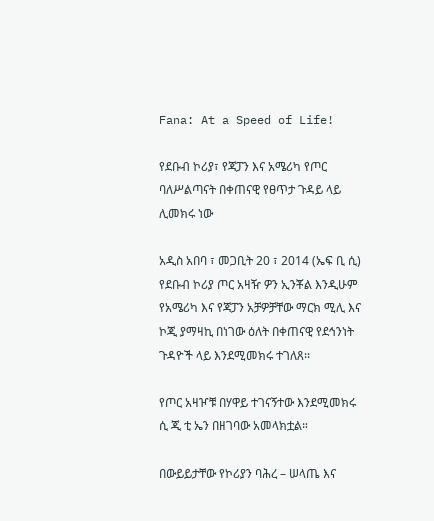Fana: At a Speed of Life!

የደቡብ ኮሪያ፣ የጃፓን እና አሜሪካ የጦር ባለሥልጣናት በቀጠናዊ የፀጥታ ጉዳይ ላይ ሊመክሩ ነው

አዲስ አበባ ፣ መጋቢት 20 ፣ 2014 (ኤፍ ቢ ሲ) የደቡብ ኮሪያ ጦር አዛዥ ዎን ኢንቾል እንዲሁም የአሜሪካ እና የጃፓን አቻዎቻቸው ማርክ ሚሊ እና ኮጂ ያማዛኪ በነገው ዕለት በቀጠናዊ የደኅንነት ጉዳዮች ላይ እንደሚመክሩ ተገለጸ፡፡

የጦር አዛዦቹ በሃዋይ ተገናኝተው እንደሚመክሩ ሲ ጂ ቲ ኤን በዘገባው አመላክቷል።

በውይይታቸው የኮሪያን ባሕረ – ሠላጤ እና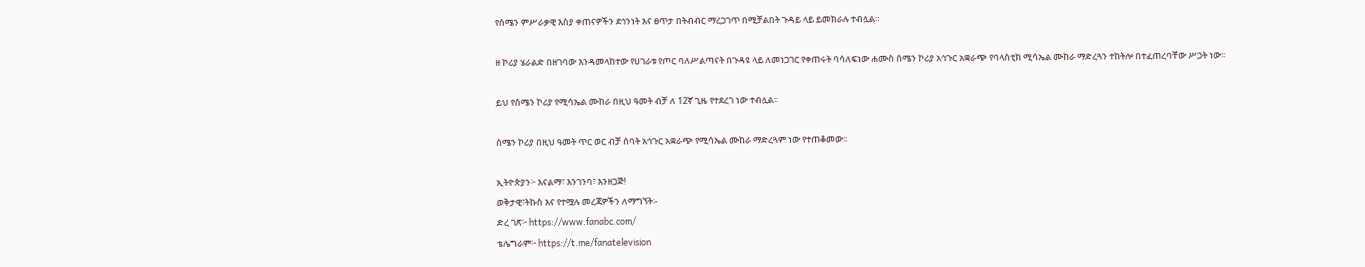የሰሜን ምሥራቃዊ እስያ ቀጠናዎችን ደኅንነት እና ፀጥታ በትብብር ማረጋገጥ በሚቻልበት ጉዳይ ላይ ይመክራሉ ተብሏል።

ዘ ኮሪያ ሄራልድ በዘገባው እንዳመላከተው የሀገራቱ የጦር ባለሥልጣናት በጉዳዩ ላይ ለመነጋገር የቀጠሩት ባሳለፍነው ሐሙስ ሰሜን ኮሪያ አኅጉር አቋራጭ የባላስቲክ ሚሳኤል ሙከራ ማድረጓን ተከትሎ በተፈጠረባቸው ሥጋት ነው፡፡

ይህ የሰሜን ኮሪያ የሚሳኤል ሙከራ በዚህ ዓመት ብቻ ለ 12ኛ ጊዜ የተደረገ ነው ተብሏል፡፡

ሰሜን ኮሪያ በዚህ ዓመት ጥር ወር ብቻ ሰባት አኅጉር አቋራጭ የሚሳኤል ሙከራ ማድረጓም ነው የተጠቆመው፡፡

ኢትዮጵያን፦ እናልማ፣ እንገንባ፣ እንዘጋጅ!
ወቅታዊ፣ትኩስ እና የተሟሉ መረጃዎችን ለማግኘት፡-
ድረ ገጽ፦ https://www.fanabc.com/
ቴሌግራም፦ https://t.me/fanatelevision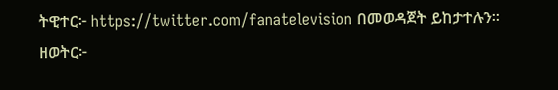ትዊተር፦ https://twitter.com/fanatelevision በመወዳጀት ይከታተሉን፡፡
ዘወትር፦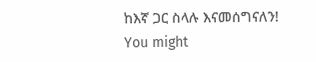ከእኛ ጋር ስላሉ እናመሰግናለን!
You might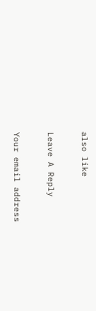also like

Leave A Reply

Your email address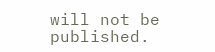will not be published.